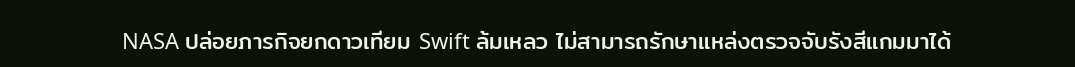NASA ปล่อยภารกิจยกดาวเทียม Swift ล้มเหลว ไม่สามารถรักษาแหล่งตรวจจับรังสีแกมมาได้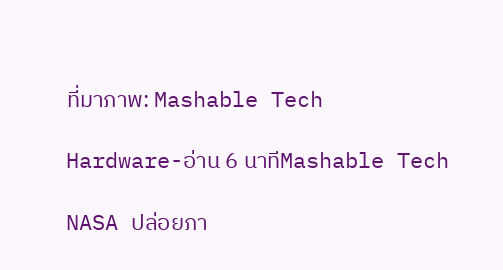ที่มาภาพ: Mashable Tech

Hardware-อ่าน 6 นาทีMashable Tech

NASA ปล่อยภา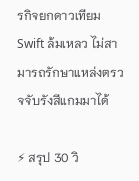รกิจยกดาวเทียม Swift ล้มเหลว ไม่สามารถรักษาแหล่งตรวจจับรังสีแกมมาได้

⚡ สรุป 30 วิ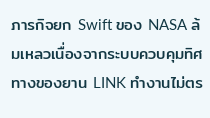ภารกิจยก Swift ของ NASA ล้มเหลวเนื่องจากระบบควบคุมทิศทางของยาน LINK ทำงานไม่ตร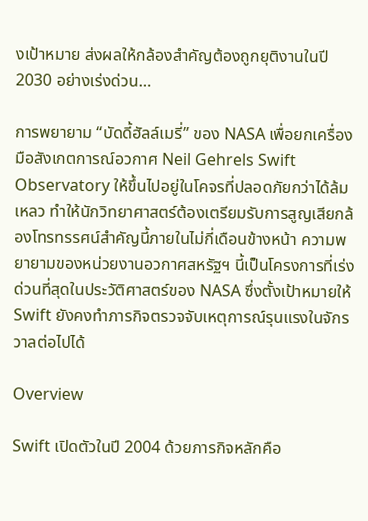งเป้าหมาย ส่งผลให้กล้องสำคัญต้องถูกยุติงานในปี 2030 อย่างเร่งด่วน…

การพยายาม “บัดดี้ฮัลล์เมรี่” ของ NASA เพื่อยกเครื่องมือสังเกตการณ์อวกาศ Neil Gehrels Swift Observatory ให้ขึ้นไปอยู่ในโคจรที่ปลอดภัยกว่าได้ล้มเหลว ทำให้นักวิทยาศาสตร์ต้องเตรียมรับการสูญเสียกล้องโทรทรรศน์สำคัญนี้ภายในไม่กี่เดือนข้างหน้า ความพยายามของหน่วยงานอวกาศสหรัฐฯ นี้เป็นโครงการที่เร่งด่วนที่สุดในประวัติศาสตร์ของ NASA ซึ่งตั้งเป้าหมายให้ Swift ยังคงทำภารกิจตรวจจับเหตุการณ์รุนแรงในจักรวาลต่อไปได้

Overview

Swift เปิดตัวในปี 2004 ด้วยภารกิจหลักคือ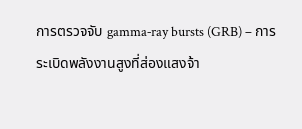การตรวจจับ gamma‑ray bursts (GRB) – การระเบิดพลังงานสูงที่ส่องแสงจ้า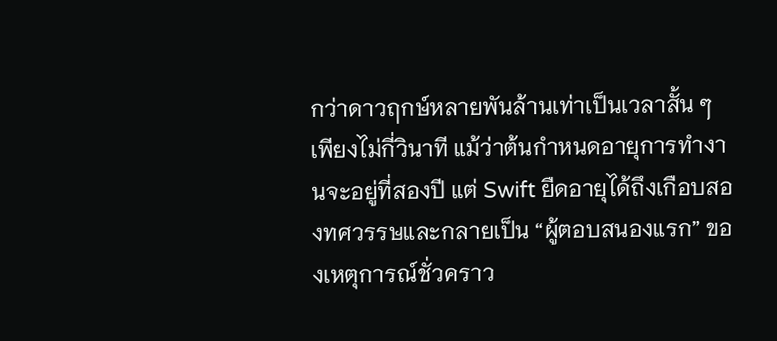กว่าดาวฤกษ์หลายพันล้านเท่าเป็นเวลาสั้น ๆ เพียงไม่กี่วินาที แม้ว่าต้นกำหนดอายุการทำงานจะอยู่ที่สองปี แต่ Swift ยืดอายุได้ถึงเกือบสองทศวรรษและกลายเป็น “ผู้ตอบสนองแรก” ของเหตุการณ์ชั่วคราว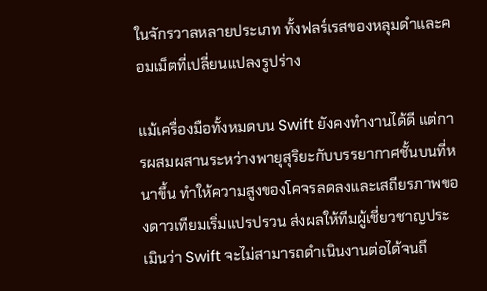ในจักรวาลหลายประเภท ทั้งฟลร์เรสของหลุมดำและคอมเม็ตที่เปลี่ยนแปลงรูปร่าง

แม้เครื่องมือทั้งหมดบน Swift ยังคงทำงานได้ดี แต่การผสมผสานระหว่างพายุสุริยะกับบรรยากาศชั้นบนที่หนาขึ้น ทำให้ความสูงของโคจรลดลงและเสถียรภาพของดาวเทียมเริ่มแปรปรวน ส่งผลให้ทีมผู้เชี่ยวชาญประเมินว่า Swift จะไม่สามารถดำเนินงานต่อได้จนถึ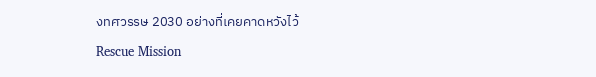งทศวรรษ 2030 อย่างที่เคยคาดหวังไว้

Rescue Mission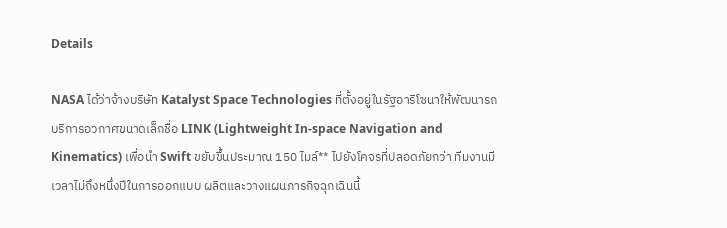Details

NASA ได้ว่าจ้างบริษัท Katalyst Space Technologies ที่ตั้งอยู่ในรัฐอาริโซนาให้พัฒนารถบริการอวกาศขนาดเล็กชื่อ LINK (Lightweight In‑space Navigation and Kinematics) เพื่อนำ Swift ขยับขึ้นประมาณ 150 ไมล์** ไปยังโคจรที่ปลอดภัยกว่า ทีมงานมีเวลาไม่ถึงหนึ่งปีในการออกแบบ ผลิตและวางแผนภารกิจฉุกเฉินนี้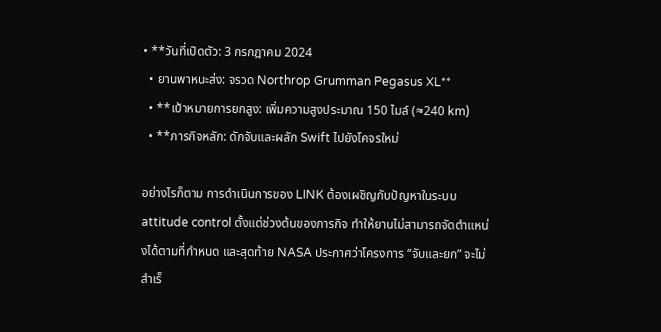• **วันที่เปิดตัว: 3 กรกฎาคม 2024
  • ยานพาหนะส่ง: จรวด Northrop Grumman Pegasus XL**
  • **เป้าหมายการยกสูง: เพิ่มความสูงประมาณ 150 ไมล์ (≈240 km)
  • **ภารกิจหลัก: ดักจับและผลัก Swift ไปยังโคจรใหม่

อย่างไรก็ตาม การดำเนินการของ LINK ต้องเผชิญกับปัญหาในระบบ attitude control ตั้งแต่ช่วงต้นของภารกิจ ทำให้ยานไม่สามารถจัดตำแหน่งได้ตามที่กำหนด และสุดท้าย NASA ประกาศว่าโครงการ “จับและยก” จะไม่สำเร็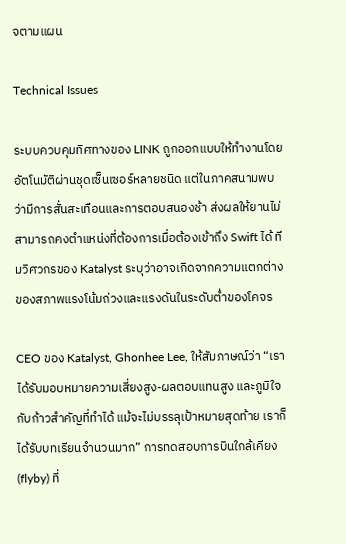จตามแผน

Technical Issues

ระบบควบคุมทิศทางของ LINK ถูกออกแบบให้ทำงานโดยอัตโนมัติผ่านชุดเซ็นเซอร์หลายชนิด แต่ในภาคสนามพบว่ามีการสั่นสะเทือนและการตอบสนองช้า ส่งผลให้ยานไม่สามารถคงตำแหน่งที่ต้องการเมื่อต้องเข้าถึง Swift ได้ ทีมวิศวกรของ Katalyst ระบุว่าอาจเกิดจากความแตกต่างของสภาพแรงโน้มถ่วงและแรงดันในระดับต่ำของโคจร

CEO ของ Katalyst, Ghonhee Lee, ให้สัมภาษณ์ว่า “เราได้รับมอบหมายความเสี่ยงสูง‑ผลตอบแทนสูง และภูมิใจกับก้าวสำคัญที่ทำได้ แม้จะไม่บรรลุเป้าหมายสุดท้าย เราก็ได้รับบทเรียนจำนวนมาก” การทดสอบการบินใกล้เคียง (flyby) ที่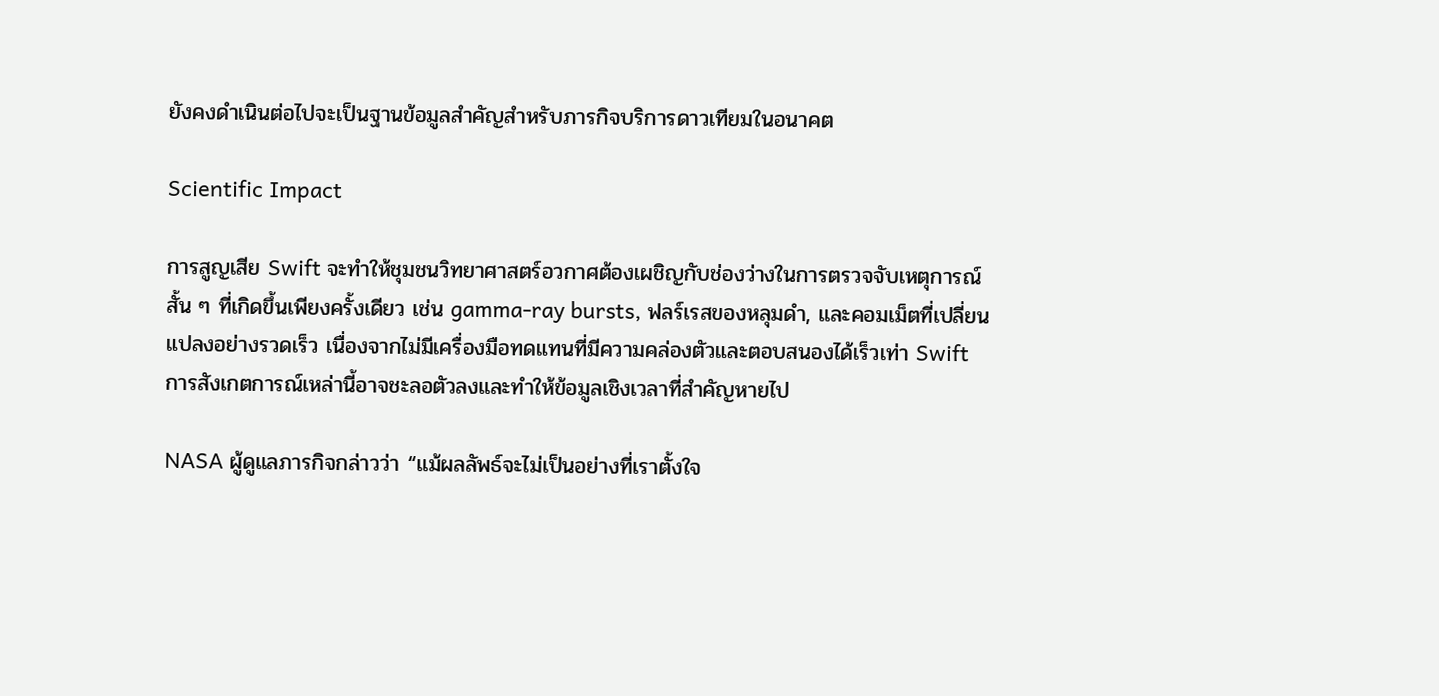ยังคงดำเนินต่อไปจะเป็นฐานข้อมูลสำคัญสำหรับภารกิจบริการดาวเทียมในอนาคต

Scientific Impact

การสูญเสีย Swift จะทำให้ชุมชนวิทยาศาสตร์อวกาศต้องเผชิญกับช่องว่างในการตรวจจับเหตุการณ์สั้น ๆ ที่เกิดขึ้นเพียงครั้งเดียว เช่น gamma‑ray bursts, ฟลร์เรสของหลุมดำ, และคอมเม็ตที่เปลี่ยนแปลงอย่างรวดเร็ว เนื่องจากไม่มีเครื่องมือทดแทนที่มีความคล่องตัวและตอบสนองได้เร็วเท่า Swift การสังเกตการณ์เหล่านี้อาจชะลอตัวลงและทำให้ข้อมูลเชิงเวลาที่สำคัญหายไป

NASA ผู้ดูแลภารกิจกล่าวว่า “แม้ผลลัพธ์จะไม่เป็นอย่างที่เราตั้งใจ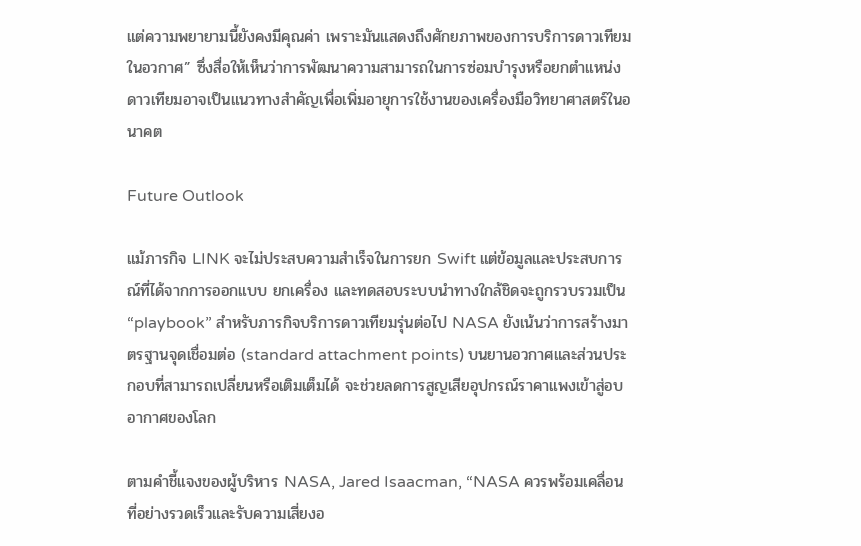แต่ความพยายามนี้ยังคงมีคุณค่า เพราะมันแสดงถึงศักยภาพของการบริการดาวเทียมในอวกาศ” ซึ่งสื่อให้เห็นว่าการพัฒนาความสามารถในการซ่อมบำรุงหรือยกตำแหน่งดาวเทียมอาจเป็นแนวทางสำคัญเพื่อเพิ่มอายุการใช้งานของเครื่องมือวิทยาศาสตร์ในอนาคต

Future Outlook

แม้ภารกิจ LINK จะไม่ประสบความสำเร็จในการยก Swift แต่ข้อมูลและประสบการณ์ที่ได้จากการออกแบบ ยกเครื่อง และทดสอบระบบนำทางใกล้ชิดจะถูกรวบรวมเป็น “playbook” สำหรับภารกิจบริการดาวเทียมรุ่นต่อไป NASA ยังเน้นว่าการสร้างมาตรฐานจุดเชื่อมต่อ (standard attachment points) บนยานอวกาศและส่วนประกอบที่สามารถเปลี่ยนหรือเติมเต็มได้ จะช่วยลดการสูญเสียอุปกรณ์ราคาแพงเข้าสู่อบอากาศของโลก

ตามคำชี้แจงของผู้บริหาร NASA, Jared Isaacman, “NASA ควรพร้อมเคลื่อนที่อย่างรวดเร็วและรับความเสี่ยงอ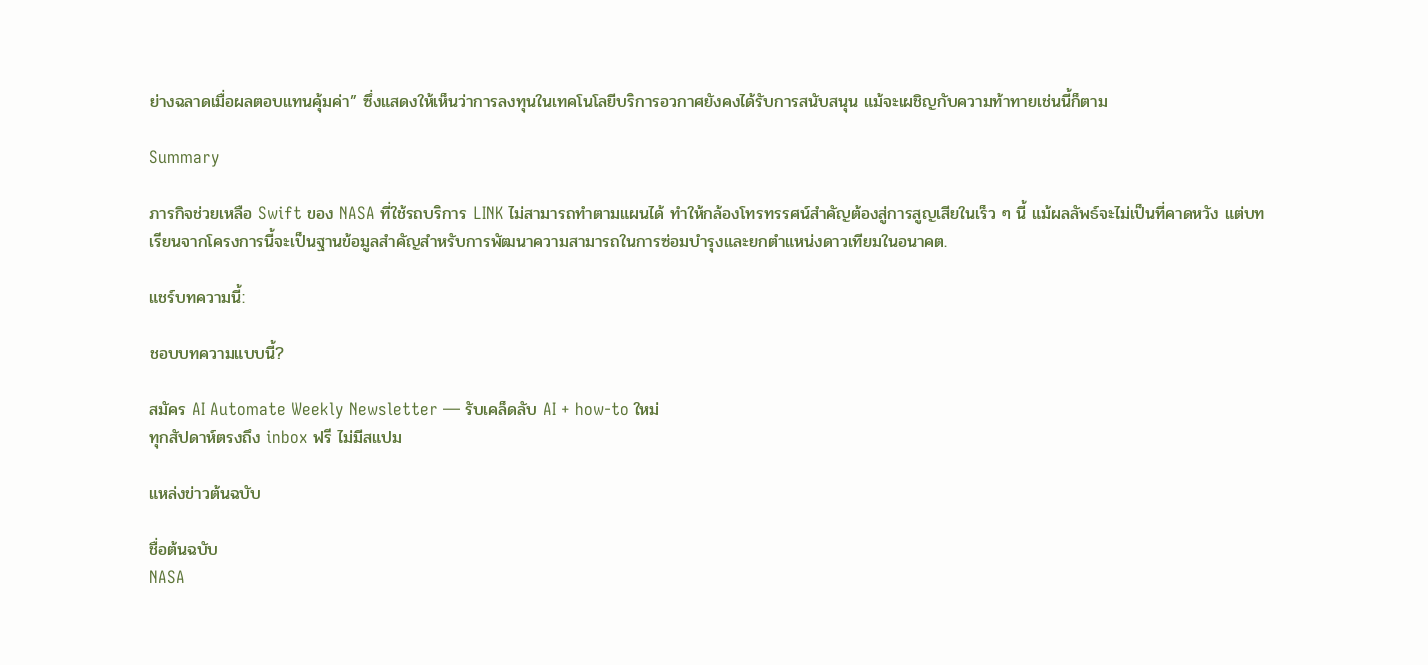ย่างฉลาดเมื่อผลตอบแทนคุ้มค่า” ซึ่งแสดงให้เห็นว่าการลงทุนในเทคโนโลยีบริการอวกาศยังคงได้รับการสนับสนุน แม้จะเผชิญกับความท้าทายเช่นนี้ก็ตาม

Summary

ภารกิจช่วยเหลือ Swift ของ NASA ที่ใช้รถบริการ LINK ไม่สามารถทำตามแผนได้ ทำให้กล้องโทรทรรศน์สำคัญต้องสู่การสูญเสียในเร็ว ๆ นี้ แม้ผลลัพธ์จะไม่เป็นที่คาดหวัง แต่บทเรียนจากโครงการนี้จะเป็นฐานข้อมูลสำคัญสำหรับการพัฒนาความสามารถในการซ่อมบำรุงและยกตำแหน่งดาวเทียมในอนาคต.

แชร์บทความนี้:

ชอบบทความแบบนี้?

สมัคร AI Automate Weekly Newsletter — รับเคล็ดลับ AI + how-to ใหม่
ทุกสัปดาห์ตรงถึง inbox ฟรี ไม่มีสแปม

แหล่งข่าวต้นฉบับ

ชื่อต้นฉบับ
NASA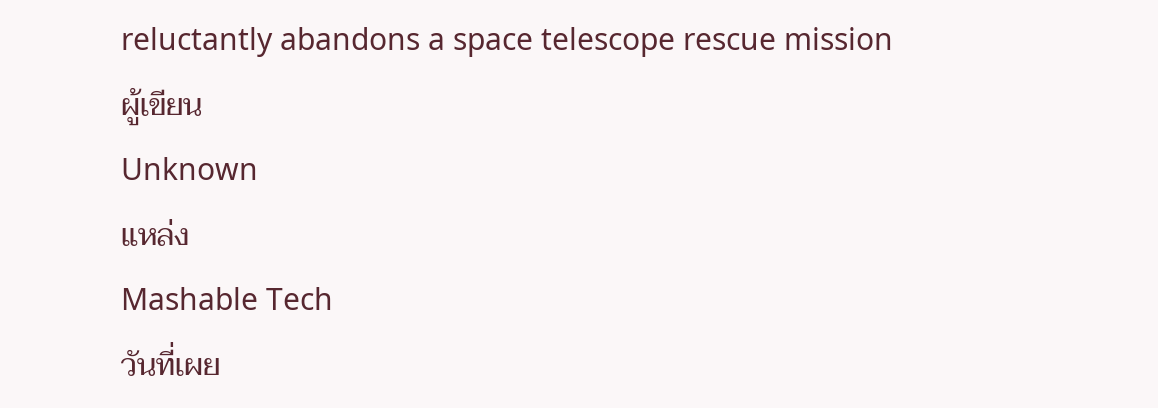reluctantly abandons a space telescope rescue mission
ผู้เขียน
Unknown
แหล่ง
Mashable Tech
วันที่เผย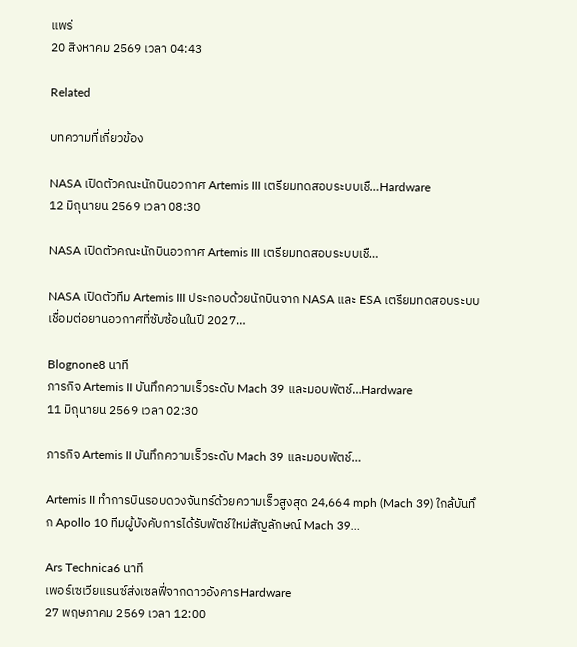แพร่
20 สิงหาคม 2569 เวลา 04:43

Related

บทความที่เกี่ยวข้อง

NASA เปิดตัวคณะนักบินอวกาศ Artemis III เตรียมทดสอบระบบเชื…Hardware
12 มิถุนายน 2569 เวลา 08:30

NASA เปิดตัวคณะนักบินอวกาศ Artemis III เตรียมทดสอบระบบเชื…

NASA เปิดตัวทีม Artemis III ประกอบด้วยนักบินจาก NASA และ ESA เตรียมทดสอบระบบเชื่อมต่อยานอวกาศที่ซับซ้อนในปี 2027…

Blognone8 นาที
ภารกิจ Artemis II บันทึกความเร็วระดับ Mach 39 และมอบพัตช์…Hardware
11 มิถุนายน 2569 เวลา 02:30

ภารกิจ Artemis II บันทึกความเร็วระดับ Mach 39 และมอบพัตช์…

Artemis II ทำการบินรอบดวงจันทร์ด้วยความเร็วสูงสุด 24,664 mph (Mach 39) ใกล้บันทึก Apollo 10 ทีมผู้บังคับการได้รับพัตช์ใหม่สัญลักษณ์ Mach 39…

Ars Technica6 นาที
เพอร์เซเวียแรนซ์ส่งเซลฟี่จากดาวอังคารHardware
27 พฤษภาคม 2569 เวลา 12:00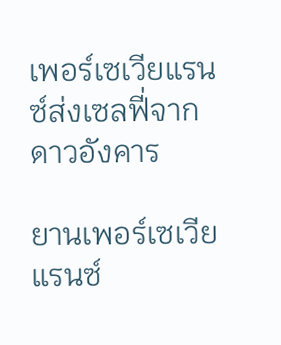เพอร์เซเวียแรนซ์ส่งเซลฟี่จากดาวอังคาร

ยานเพอร์เซเวียแรนซ์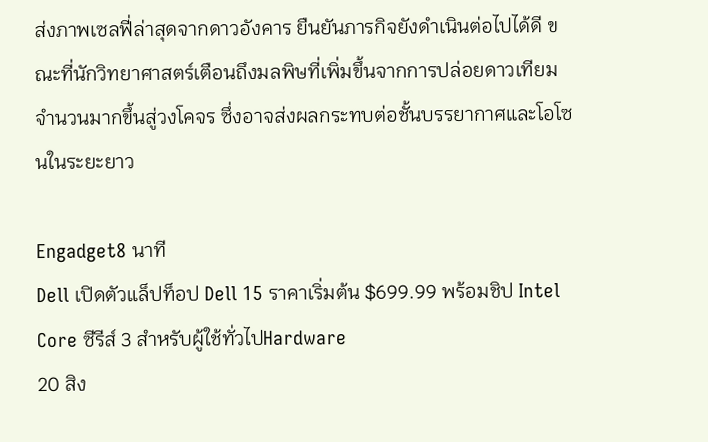ส่งภาพเซลฟี่ล่าสุดจากดาวอังคาร ยืนยันภารกิจยังดำเนินต่อไปได้ดี ขณะที่นักวิทยาศาสตร์เตือนถึงมลพิษที่เพิ่มขึ้นจากการปล่อยดาวเทียมจำนวนมากขึ้นสู่วงโคจร ซึ่งอาจส่งผลกระทบต่อชั้นบรรยากาศและโอโซนในระยะยาว

Engadget8 นาที
Dell เปิดตัวแล็ปท็อป Dell 15 ราคาเริ่มต้น $699.99 พร้อมชิป Intel Core ซีรีส์ 3 สำหรับผู้ใช้ทั่วไปHardware
20 สิง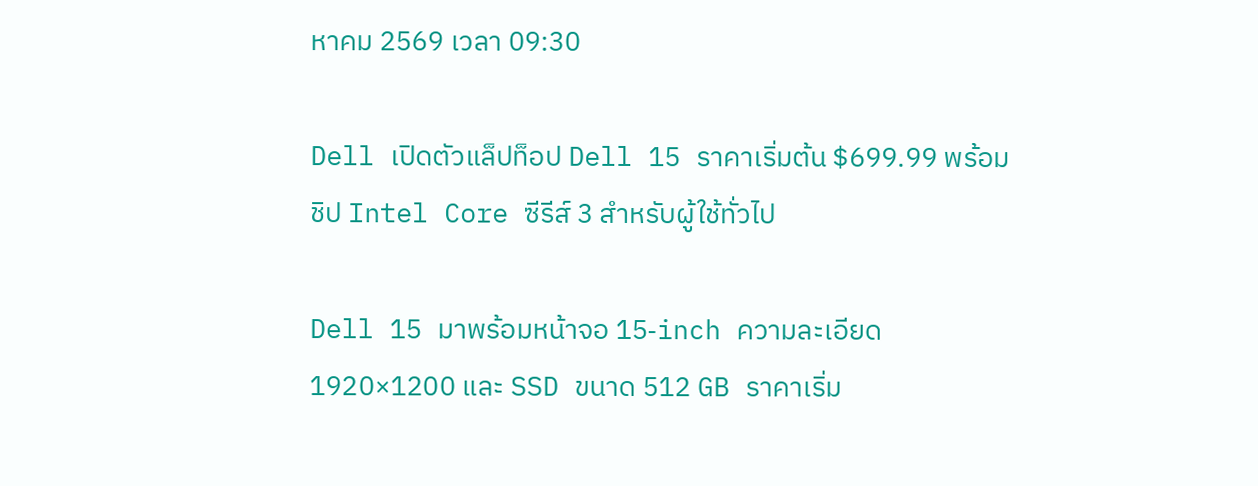หาคม 2569 เวลา 09:30

Dell เปิดตัวแล็ปท็อป Dell 15 ราคาเริ่มต้น $699.99 พร้อมชิป Intel Core ซีรีส์ 3 สำหรับผู้ใช้ทั่วไป

Dell 15 มาพร้อมหน้าจอ 15‑inch ความละเอียด 1920×1200 และ SSD ขนาด 512 GB ราคาเริ่ม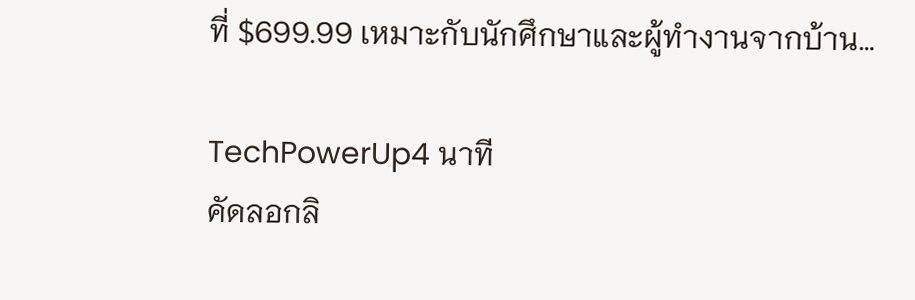ที่ $699.99 เหมาะกับนักศึกษาและผู้ทำงานจากบ้าน…

TechPowerUp4 นาที
คัดลอกลิ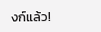งก์แล้ว!